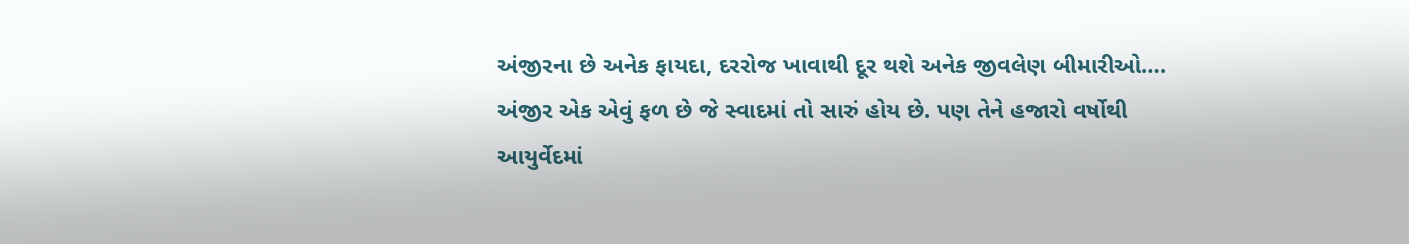અંજીરના છે અનેક ફાયદા, દરરોજ ખાવાથી દૂર થશે અનેક જીવલેણ બીમારીઓ….
અંજીર એક એવું ફળ છે જે સ્વાદમાં તો સારું હોય છે. પણ તેને હજારો વર્ષોથી આયુર્વેદમાં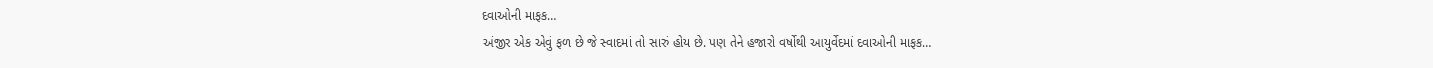દવાઓની માફક…
અંજીર એક એવું ફળ છે જે સ્વાદમાં તો સારું હોય છે. પણ તેને હજારો વર્ષોથી આયુર્વેદમાં દવાઓની માફક…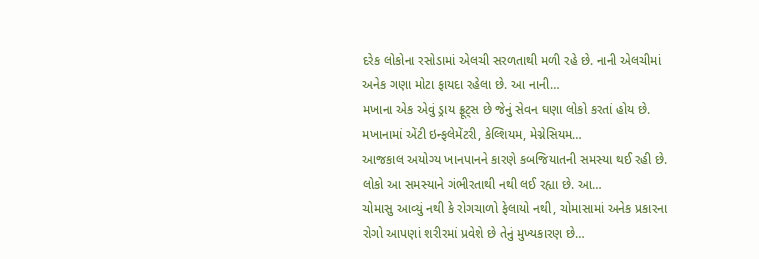દરેક લોકોના રસોડામાં એલચી સરળતાથી મળી રહે છે. નાની એલચીમાં અનેક ગણા મોટા ફાયદા રહેલા છે. આ નાની…
મખાના એક એવું ડ્રાય ફ્રૂટ્સ છે જેનું સેવન ઘણા લોકો કરતાં હોય છે. મખાનામાં એંટી ઇન્ફલેમેંટરી, કેલ્શિયમ, મેગ્નેસિયમ…
આજકાલ અયોગ્ય ખાનપાનને કારણે કબજિયાતની સમસ્યા થઈ રહી છે. લોકો આ સમસ્યાને ગંભીરતાથી નથી લઈ રહ્યા છે. આ…
ચોમાસુ આવ્યું નથી કે રોગચાળો ફેલાયો નથી, ચોમાસામાં અનેક પ્રકારના રોગો આપણાં શરીરમાં પ્રવેશે છે તેનું મુખ્યકારણ છે…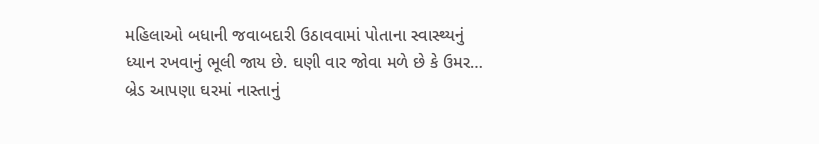મહિલાઓ બધાની જવાબદારી ઉઠાવવામાં પોતાના સ્વાસ્થ્યનું ધ્યાન રખવાનું ભૂલી જાય છે. ઘણી વાર જોવા મળે છે કે ઉમર…
બ્રેડ આપણા ઘરમાં નાસ્તાનું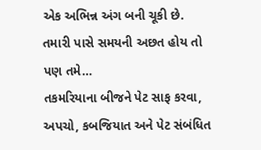એક અભિન્ન અંગ બની ચૂકી છે. તમારી પાસે સમયની અછત હોય તો પણ તમે…
તકમરિયાના બીજને પેટ સાફ કરવા, અપચો, કબજિયાત અને પેટ સંબંધિત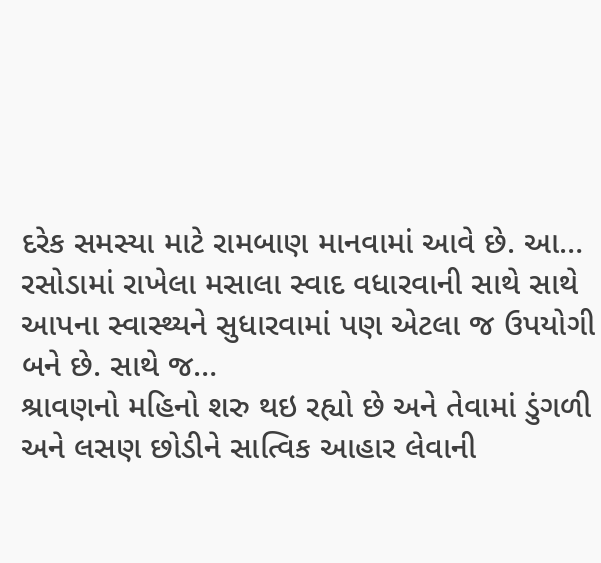દરેક સમસ્યા માટે રામબાણ માનવામાં આવે છે. આ…
રસોડામાં રાખેલા મસાલા સ્વાદ વધારવાની સાથે સાથે આપના સ્વાસ્થ્યને સુધારવામાં પણ એટલા જ ઉપયોગી બને છે. સાથે જ…
શ્રાવણનો મહિનો શરુ થઇ રહ્યો છે અને તેવામાં ડુંગળી અને લસણ છોડીને સાત્વિક આહાર લેવાની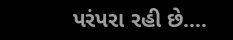પરંપરા રહી છે.…